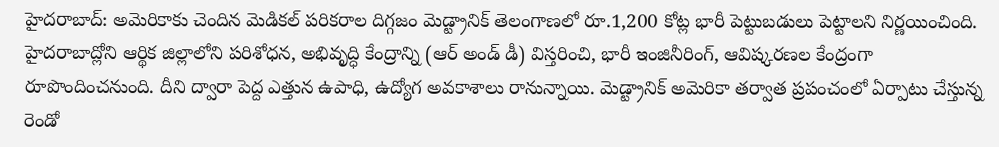హైదరాబాద్: అమెరికాకు చెందిన మెడికల్ పరికరాల దిగ్గజం మెడ్ట్రానిక్ తెలంగాణలో రూ.1,200 కోట్ల భారీ పెట్టుబడులు పెట్టాలని నిర్ణయించింది. హైదరాబాద్లోని ఆర్థిక జిల్లాలోని పరిశోధన, అభివృద్ధి కేంద్రాన్ని (ఆర్ అండ్ డీ) విస్తరించి, భారీ ఇంజినీరింగ్, ఆవిష్కరణల కేంద్రంగా రూపొందించనుంది. దీని ద్వారా పెద్ద ఎత్తున ఉపాధి, ఉద్యోగ అవకాశాలు రానున్నాయి. మెడ్ట్రానిక్ అమెరికా తర్వాత ప్రపంచంలో ఏర్పాటు చేస్తున్న రెండో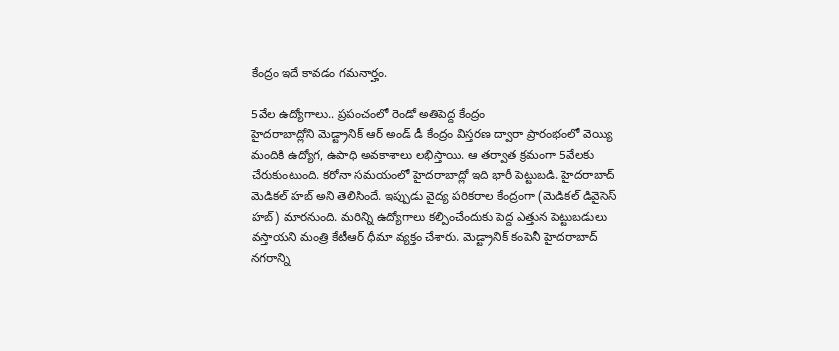కేంద్రం ఇదే కావడం గమనార్హం.

5వేల ఉద్యోగాలు.. ప్రపంచంలో రెండో అతిపెద్ద కేంద్రం
హైదరాబాద్లోని మెడ్ట్రానిక్ ఆర్ అండ్ డీ కేంద్రం విస్తరణ ద్వారా ప్రారంభంలో వెయ్యి మందికి ఉద్యోగ, ఉపాధి అవకాశాలు లభిస్తాయి. ఆ తర్వాత క్రమంగా 5వేలకు చేరుకుంటుంది. కరోనా సమయంలో హైదరాబాద్లో ఇది భారీ పెట్టుబడి. హైదరాబాద్ మెడికల్ హబ్ అని తెలిసిందే. ఇప్పుడు వైద్య పరికరాల కేంద్రంగా (మెడికల్ డివైసెస్ హబ్) మారనుంది. మరిన్ని ఉద్యోగాలు కల్పించేందుకు పెద్ద ఎత్తున పెట్టుబడులు వస్తాయని మంత్రి కేటీఆర్ ధీమా వ్యక్తం చేశారు. మెడ్ట్రానిక్ కంపెనీ హైదరాబాద్ నగరాన్ని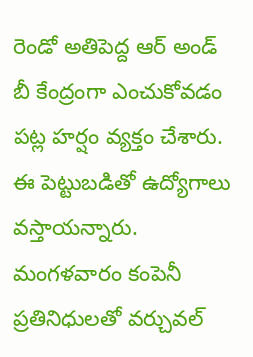రెండో అతిపెద్ద ఆర్ అండ్ బీ కేంద్రంగా ఎంచుకోవడం పట్ల హర్షం వ్యక్తం చేశారు. ఈ పెట్టుబడితో ఉద్యోగాలు వస్తాయన్నారు. మంగళవారం కంపెనీ ప్రతినిధులతో వర్చువల్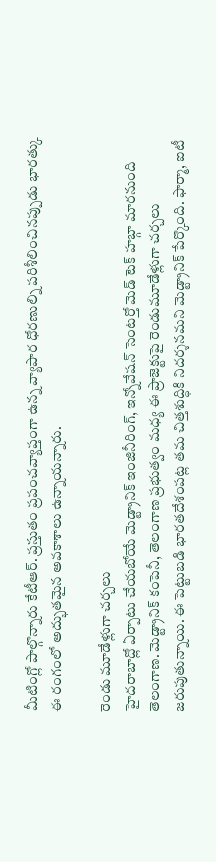మీటింగ్లో పాల్గొన్నారు కేటీఆర్. ప్రస్తుతం ప్రపంచవ్యాప్తంగా ఉన్న వ్యాపార ధోరణుల్ని పరిశీలించినప్పుడు భారత్కు ఈ రంగంలో అద్భుతమైన అవకాశాలు ఉన్నాయన్నారు.

రెండు మూడేళ్లుగా చర్చలు
హైదరాబాద్లో ఏర్పాటు చేయబోయే మెడ్ట్రానిక్ ఇంజినీరింగ్, ఇన్నోవేషన్ సెంటర్తో మెడ్ టెక్ హబ్గా మారనుంది తెలంగాణ. మెడ్ట్రానిక్ కంపెనీ, తెలంగాణ ప్రభుత్వం మధ్య ఈ ప్రాజెక్టుపై రెండుమూడేళ్లుగా చర్చలు జరుపుతున్నాయి. ఈ పెట్టుబడి భారతదేశంపట్ల తమ చిత్తశుద్ధికి నిదర్శనమని మెడ్ట్రానిక్ పేర్కొంది. ఫార్మా, ఐటీ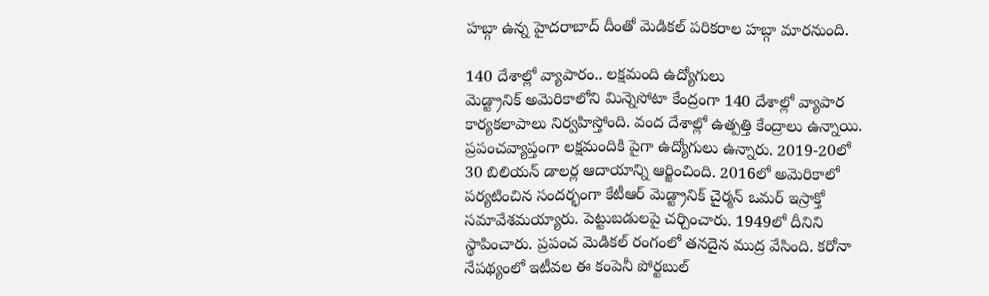హబ్గా ఉన్న హైదరాబాద్ దీంతో మెడికల్ పరికరాల హబ్గా మారనుంది.

140 దేశాల్లో వ్యాపారం.. లక్షమంది ఉద్యోగులు
మెడ్ట్రానిక్ అమెరికాలోని మిన్నెసోటా కేంద్రంగా 140 దేశాల్లో వ్యాపార కార్యకలాపాలు నిర్వహిస్తోంది. వంద దేశాల్లో ఉత్పత్తి కేంద్రాలు ఉన్నాయి. ప్రపంచవ్యాప్తంగా లక్షమందికి పైగా ఉద్యోగులు ఉన్నారు. 2019-20లో 30 బిలియన్ డాలర్ల ఆదాయాన్ని ఆర్జించింది. 2016లో అమెరికాలో పర్యటించిన సందర్భంగా కేటీఆర్ మెడ్ట్రానిక్ చైర్మన్ ఒమర్ ఇస్రాక్తో సమావేశమయ్యారు. పెట్టుబడులపై చర్చించారు. 1949లో దీనిని స్థాపించారు. ప్రపంచ మెడికల్ రంగంలో తనదైన ముద్ర వేసింది. కరోనా నేపథ్యంలో ఇటీవల ఈ కంపెనీ పోర్టబుల్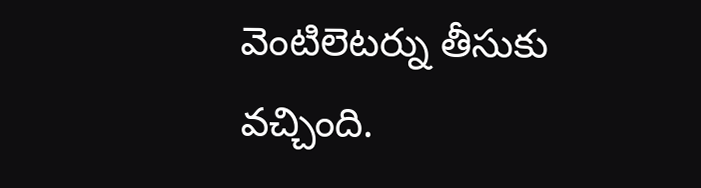వెంటిలెటర్ను తీసుకు వచ్చింది.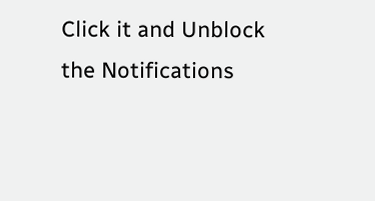Click it and Unblock the Notifications